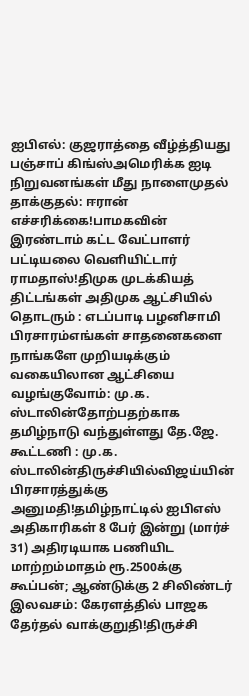ஐபிஎல்: குஜராத்தை வீழ்த்தியது பஞ்சாப் கிங்ஸ்அமெரிக்க ஐடி நிறுவனங்கள் மீது நாளைமுதல் தாக்குதல்: ஈரான் எச்சரிக்கை!பாமகவின் இரண்டாம் கட்ட வேட்பாளர் பட்டியலை வெளியிட்டார் ராமதாஸ்!திமுக முடக்கியத் திட்டங்கள் அதிமுக ஆட்சியில் தொடரும் : எடப்பாடி பழனிசாமி பிரசாரம்எங்கள் சாதனைகளை நாங்களே முறியடிக்கும் வகையிலான ஆட்சியை வழங்குவோம்: மு.க. ஸ்டாலின்தோற்பதற்காக தமிழ்நாடு வந்துள்ளது தே.ஜே. கூட்டணி : மு.க. ஸ்டாலின்திருச்சியில்விஜய்யின் பிரசாரத்துக்கு அனுமதி!தமிழ்நாட்டில் ஐபிஎஸ் அதிகாரிகள் 8 பேர் இன்று (மார்ச் 31) அதிரடியாக பணியிட மாற்றம்மாதம் ரூ.2500க்கு கூப்பன்; ஆண்டுக்கு 2 சிலிண்டர் இலவசம்: கேரளத்தில் பாஜக தேர்தல் வாக்குறுதி!திருச்சி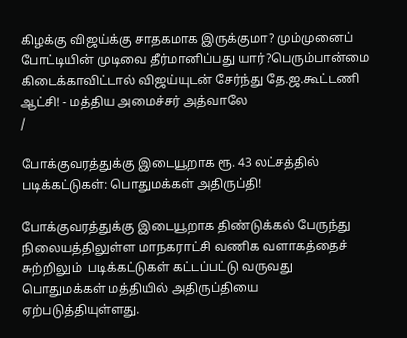கிழக்கு விஜய்க்கு சாதகமாக இருக்குமா? மும்முனைப் போட்டியின் முடிவை தீர்மானிப்பது யார்?பெரும்பான்மை கிடைக்காவிட்டால் விஜய்யுடன் சேர்ந்து தே.ஜ.கூட்டணி ஆட்சி! - மத்திய அமைச்சர் அத்வாலே
/

போக்குவரத்துக்கு இடையூறாக ரூ. 43 லட்சத்தில் படிக்கட்டுகள்: பொதுமக்கள் அதிருப்தி!

போக்குவரத்துக்கு இடையூறாக திண்டுக்கல் பேருந்து நிலையத்திலுள்ள மாநகராட்சி வணிக வளாகத்தைச் சுற்றிலும்  படிக்கட்டுகள் கட்டப்பட்டு வருவது பொதுமக்கள் மத்தியில் அதிருப்தியை ஏற்படுத்தியுள்ளது.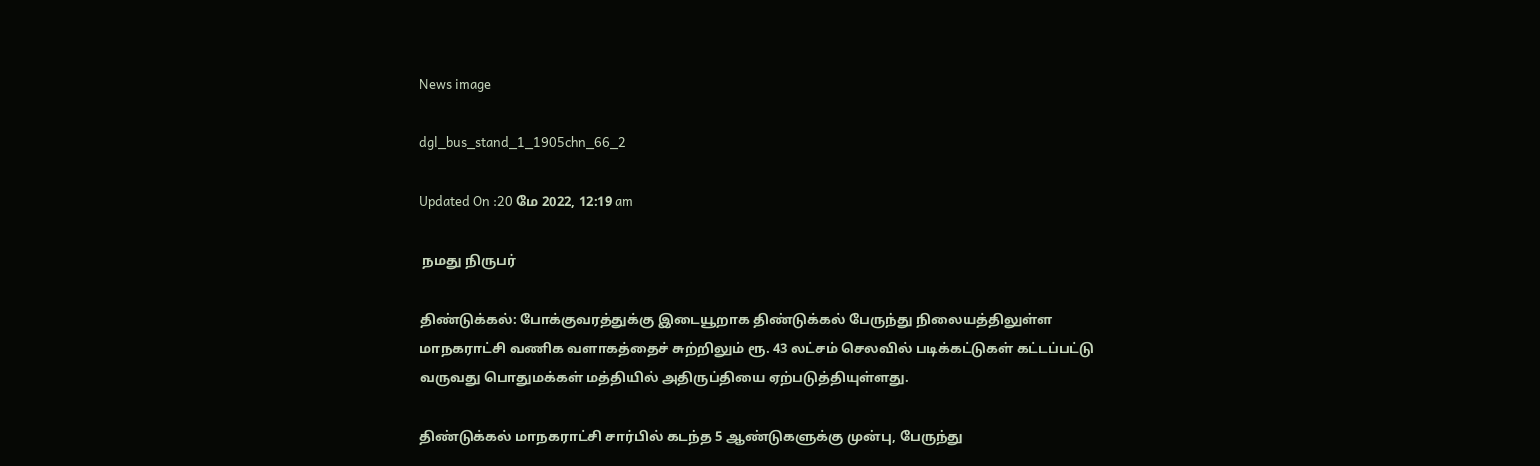News image

dgl_bus_stand_1_1905chn_66_2

Updated On :20 மே 2022, 12:19 am

 நமது நிருபர்

திண்டுக்கல்: போக்குவரத்துக்கு இடையூறாக திண்டுக்கல் பேருந்து நிலையத்திலுள்ள மாநகராட்சி வணிக வளாகத்தைச் சுற்றிலும் ரூ. 43 லட்சம் செலவில் படிக்கட்டுகள் கட்டப்பட்டு வருவது பொதுமக்கள் மத்தியில் அதிருப்தியை ஏற்படுத்தியுள்ளது.

திண்டுக்கல் மாநகராட்சி சார்பில் கடந்த 5 ஆண்டுகளுக்கு முன்பு, பேருந்து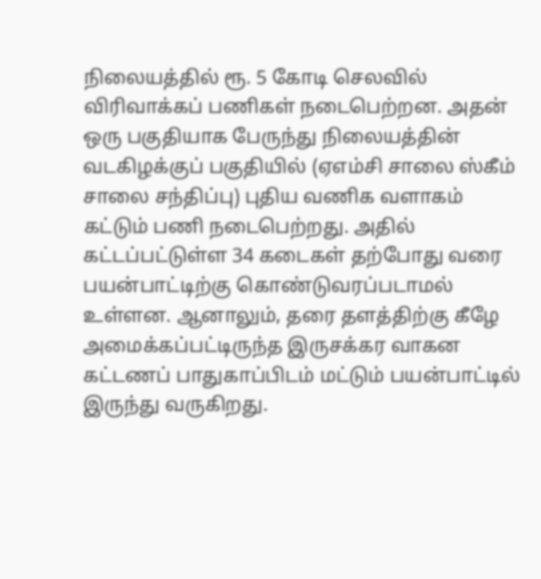நிலையத்தில் ரூ. 5 கோடி செலவில் விரிவாக்கப் பணிகள் நடைபெற்றன. அதன் ஒரு பகுதியாக பேருந்து நிலையத்தின் வடகிழக்குப் பகுதியில் (ஏஎம்சி சாலை ஸ்கீம் சாலை சந்திப்பு) புதிய வணிக வளாகம் கட்டும் பணி நடைபெற்றது. அதில் கட்டப்பட்டுள்ள 34 கடைகள் தற்போது வரை பயன்பாட்டிற்கு கொண்டுவரப்படாமல் உள்ளன. ஆனாலும், தரை தளத்திற்கு கீழே அமைக்கப்பட்டிருந்த இருசக்கர வாகன கட்டணப் பாதுகாப்பிடம் மட்டும் பயன்பாட்டில் இருந்து வருகிறது.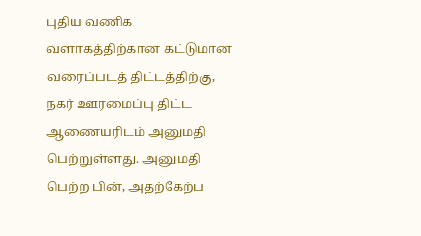புதிய வணிக வளாகத்திற்கான கட்டுமான வரைப்படத் திட்டத்திற்கு, நகர் ஊரமைப்பு திட்ட ஆணையரிடம் அனுமதி பெற்றுள்ளது. அனுமதி பெற்ற பின், அதற்கேற்ப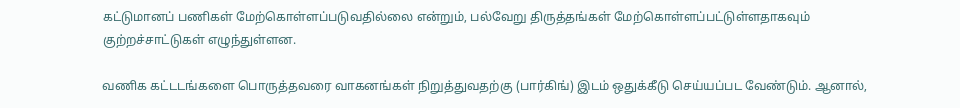கட்டுமானப் பணிகள் மேற்கொள்ளப்படுவதில்லை என்றும், பல்வேறு திருத்தங்கள் மேற்கொள்ளப்பட்டுள்ளதாகவும் குற்றச்சாட்டுகள் எழுந்துள்ளன.

வணிக கட்டடங்களை பொருத்தவரை வாகனங்கள் நிறுத்துவதற்கு (பார்கிங்) இடம் ஒதுக்கீடு செய்யப்பட வேண்டும். ஆனால்,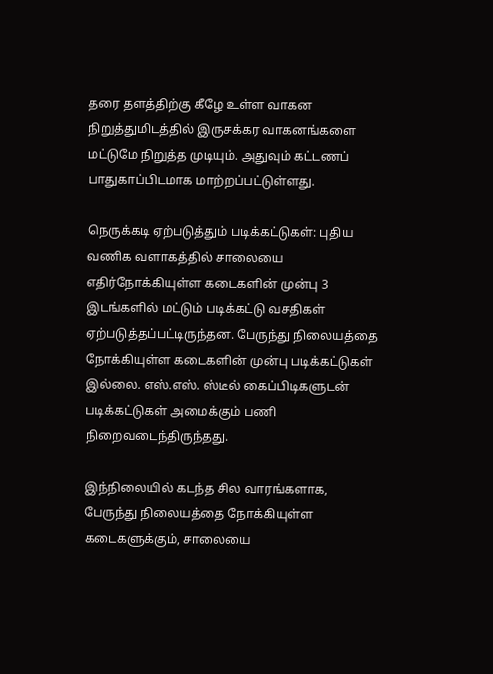தரை தளத்திற்கு கீழே உள்ள வாகன நிறுத்துமிடத்தில் இருசக்கர வாகனங்களை மட்டுமே நிறுத்த முடியும். அதுவும் கட்டணப் பாதுகாப்பிடமாக மாற்றப்பட்டுள்ளது.

நெருக்கடி ஏற்படுத்தும் படிக்கட்டுகள்: புதிய வணிக வளாகத்தில் சாலையை எதிர்நோக்கியுள்ள கடைகளின் முன்பு 3 இடங்களில் மட்டும் படிக்கட்டு வசதிகள் ஏற்படுத்தப்பட்டிருந்தன. பேருந்து நிலையத்தை நோக்கியுள்ள கடைகளின் முன்பு படிக்கட்டுகள் இல்லை. எஸ்.எஸ். ஸ்டீல் கைப்பிடிகளுடன் படிக்கட்டுகள் அமைக்கும் பணி நிறைவடைந்திருந்தது.

இந்நிலையில் கடந்த சில வாரங்களாக, பேருந்து நிலையத்தை நோக்கியுள்ள கடைகளுக்கும், சாலையை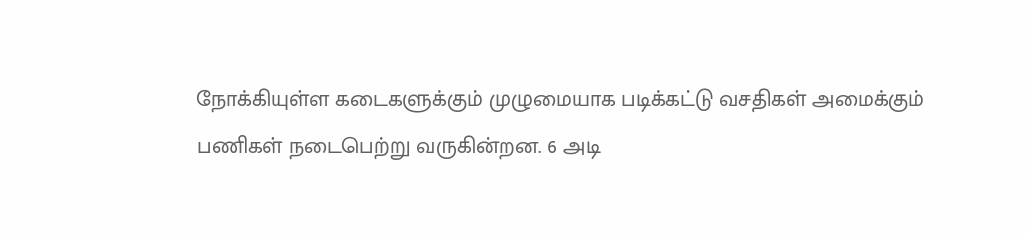நோக்கியுள்ள கடைகளுக்கும் முழுமையாக படிக்கட்டு வசதிகள் அமைக்கும் பணிகள் நடைபெற்று வருகின்றன. 6 அடி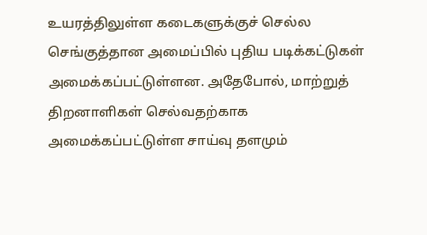உயரத்திலுள்ள கடைகளுக்குச் செல்ல செங்குத்தான அமைப்பில் புதிய படிக்கட்டுகள் அமைக்கப்பட்டுள்ளன. அதேபோல், மாற்றுத் திறனாளிகள் செல்வதற்காக அமைக்கப்பட்டுள்ள சாய்வு தளமும்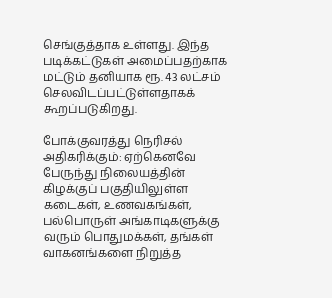செங்குத்தாக உள்ளது. இந்த படிக்கட்டுகள் அமைப்பதற்காக மட்டும் தனியாக ரூ. 43 லட்சம் செலவிடப்பட்டுள்ளதாகக் கூறப்படுகிறது.

போக்குவரத்து நெரிசல் அதிகரிக்கும்: ஏற்கெனவே பேருந்து நிலையத்தின் கிழக்குப் பகுதியிலுள்ள கடைகள், உணவகங்கள், பல்பொருள் அங்காடிகளுக்கு வரும் பொதுமக்கள், தங்கள் வாகனங்களை நிறுத்த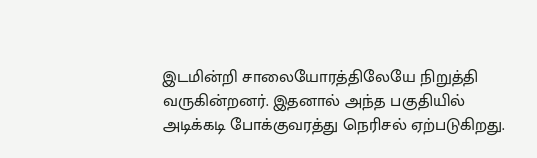இடமின்றி சாலையோரத்திலேயே நிறுத்தி வருகின்றனர். இதனால் அந்த பகுதியில் அடிக்கடி போக்குவரத்து நெரிசல் ஏற்படுகிறது.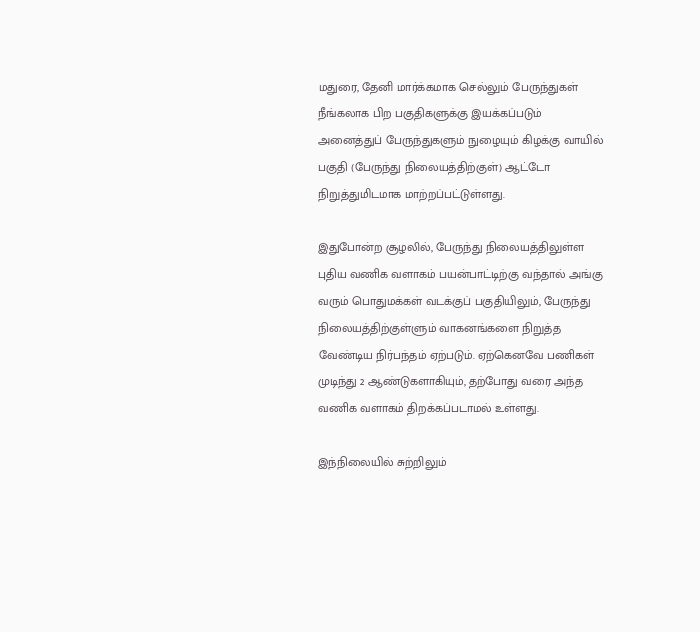மதுரை, தேனி மார்க்கமாக செல்லும் பேருந்துகள் நீங்கலாக பிற பகுதிகளுக்கு இயக்கப்படும் அனைத்துப் பேருந்துகளும் நுழையும் கிழக்கு வாயில் பகுதி (பேருந்து நிலையத்திற்குள்) ஆட்டோ நிறுத்துமிடமாக மாற்றப்பட்டுள்ளது.

இதுபோன்ற சூழலில், பேருந்து நிலையத்திலுள்ள புதிய வணிக வளாகம் பயன்பாட்டிற்கு வந்தால் அங்கு வரும் பொதுமக்கள் வடக்குப் பகுதியிலும், பேருந்து நிலையத்திற்குள்ளும் வாகனங்களை நிறுத்த வேண்டிய நிர்பந்தம் ஏற்படும். ஏற்கெனவே பணிகள் முடிந்து 2 ஆண்டுகளாகியும், தற்போது வரை அந்த வணிக வளாகம் திறக்கப்படாமல் உள்ளது.

இந்நிலையில் சுற்றிலும்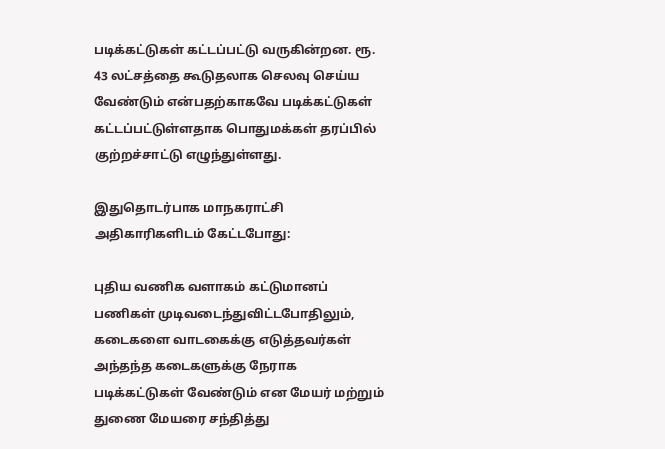படிக்கட்டுகள் கட்டப்பட்டு வருகின்றன. ரூ. 43 லட்சத்தை கூடுதலாக செலவு செய்ய வேண்டும் என்பதற்காகவே படிக்கட்டுகள் கட்டப்பட்டுள்ளதாக பொதுமக்கள் தரப்பில் குற்றச்சாட்டு எழுந்துள்ளது.

இதுதொடர்பாக மாநகராட்சி அதிகாரிகளிடம் கேட்டபோது:

புதிய வணிக வளாகம் கட்டுமானப் பணிகள் முடிவடைந்துவிட்டபோதிலும், கடைகளை வாடகைக்கு எடுத்தவர்கள் அந்தந்த கடைகளுக்கு நேராக படிக்கட்டுகள் வேண்டும் என மேயர் மற்றும் துணை மேயரை சந்தித்து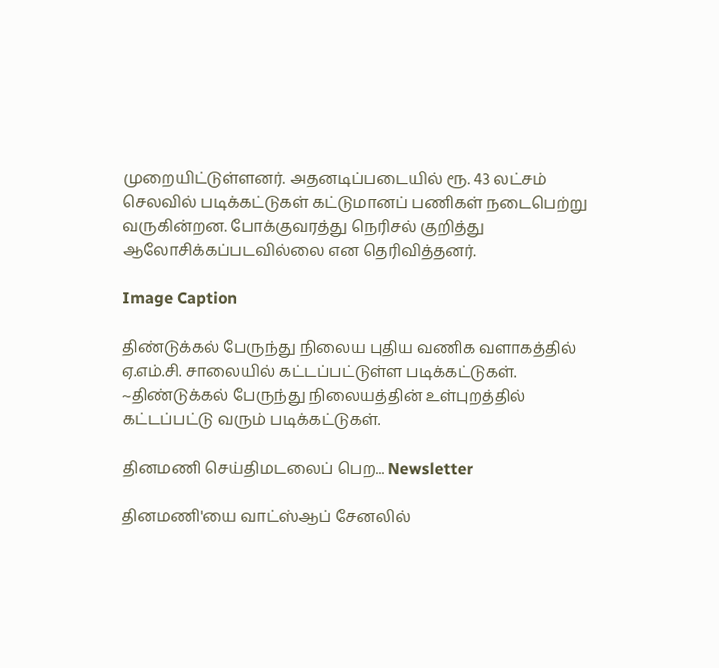முறையிட்டுள்ளனர். அதனடிப்படையில் ரூ. 43 லட்சம் செலவில் படிக்கட்டுகள் கட்டுமானப் பணிகள் நடைபெற்று வருகின்றன. போக்குவரத்து நெரிசல் குறித்து ஆலோசிக்கப்படவில்லை என தெரிவித்தனர்.

Image Caption

திண்டுக்கல் பேருந்து நிலைய புதிய வணிக வளாகத்தில் ஏ.எம்.சி. சாலையில் கட்டப்பட்டுள்ள படிக்கட்டுகள். ~திண்டுக்கல் பேருந்து நிலையத்தின் உள்புறத்தில் கட்டப்பட்டு வரும் படிக்கட்டுகள்.

தினமணி செய்திமடலைப் பெற... Newsletter

தினமணி'யை வாட்ஸ்ஆப் சேனலில்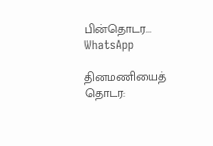பின்தொடர... WhatsApp

தினமணியைத் தொடர: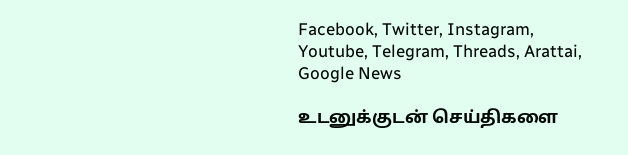Facebook, Twitter, Instagram, Youtube, Telegram, Threads, Arattai, Google News

உடனுக்குடன் செய்திகளை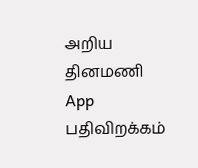அறிய தினமணி App பதிவிறக்கம்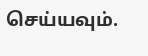செய்யவும்.